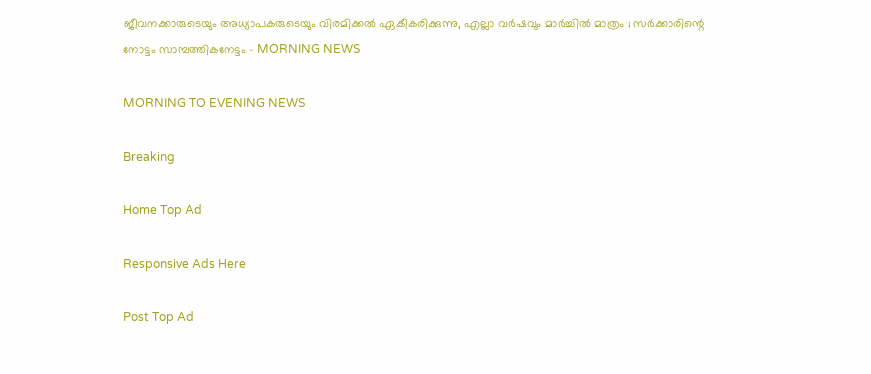ജീവനക്കാരുടെയും അധ്യാപകരുടെയും വിരമിക്കല്‍ ഏകീകരിക്കുന്നു, എല്ലാ വര്‍ഷവും മാര്‍ച്ചില്‍ മാത്രം ; സര്‍ക്കാരിന്റെ നോട്ടം സാമ്പത്തികനേട്ടം - MORNING NEWS

MORNING TO EVENING NEWS

Breaking

Home Top Ad

Responsive Ads Here

Post Top Ad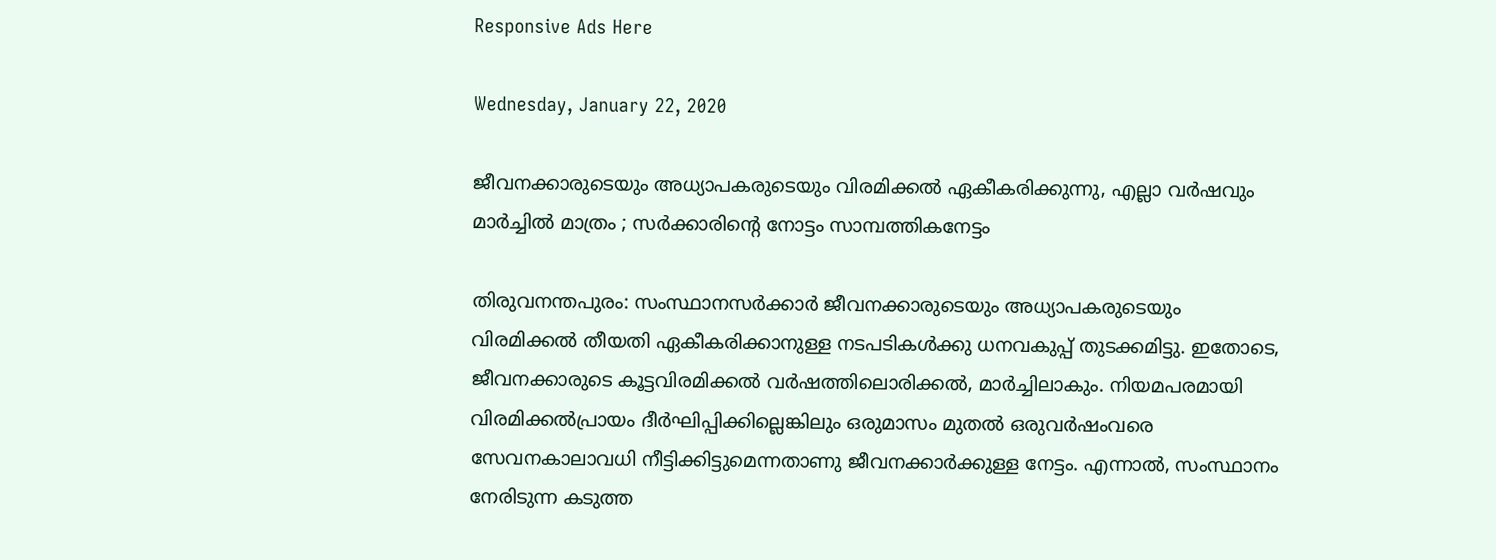Responsive Ads Here

Wednesday, January 22, 2020

ജീവനക്കാരുടെയും അധ്യാപകരുടെയും വിരമിക്കല്‍ ഏകീകരിക്കുന്നു, എല്ലാ വര്‍ഷവും മാര്‍ച്ചില്‍ മാത്രം ; സര്‍ക്കാരിന്റെ നോട്ടം സാമ്പത്തികനേട്ടം

തിരുവനന്തപുരം: സംസ്ഥാനസര്‍ക്കാര്‍ ജീവനക്കാരുടെയും അധ്യാപകരുടെയും വിരമിക്കല്‍ തീയതി ഏകീകരിക്കാനുള്ള നടപടികള്‍ക്കു ധനവകുപ്പ് തുടക്കമിട്ടു. ഇതോടെ, ജീവനക്കാരുടെ കൂട്ടവിരമിക്കല്‍ വര്‍ഷത്തിലൊരിക്കല്‍, മാര്‍ച്ചിലാകും. നിയമപരമായി വിരമിക്കല്‍പ്രായം ദീര്‍ഘിപ്പിക്കില്ലെങ്കിലും ഒരുമാസം മുതല്‍ ഒരുവര്‍ഷംവരെ സേവനകാലാവധി നീട്ടിക്കിട്ടുമെന്നതാണു ജീവനക്കാര്‍ക്കുള്ള നേട്ടം. എന്നാല്‍, സംസ്ഥാനം നേരിടുന്ന കടുത്ത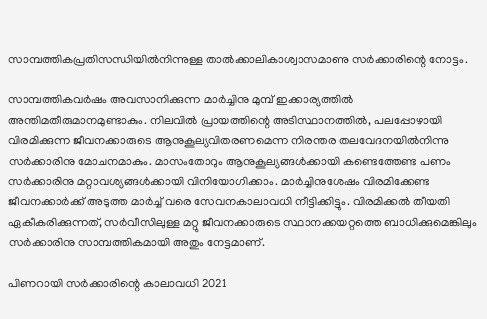സാമ്പത്തികപ്രതിസന്ധിയില്‍നിന്നുള്ള താല്‍ക്കാലികാശ്വാസമാണു സര്‍ക്കാരിന്റെ നോട്ടം.

സാമ്പത്തികവര്‍ഷം അവസാനിക്കുന്ന മാര്‍ച്ചിനു മുമ്പ് ഇക്കാര്യത്തില്‍ അന്തിമതീരുമാനമുണ്ടാകും. നിലവില്‍ പ്രായത്തിന്റെ അടിസ്ഥാനത്തില്‍, പലപ്പോഴായി വിരമിക്കുന്ന ജീവനക്കാരുടെ ആനുകൂല്യവിതരണമെന്ന നിരന്തര തലവേദനയില്‍നിന്നു സര്‍ക്കാരിനു മോചനമാകും. മാസംതോറും ആനുകൂല്യങ്ങള്‍ക്കായി കണ്ടെത്തേണ്ട പണം സര്‍ക്കാരിനു മറ്റാവശ്യങ്ങള്‍ക്കായി വിനിയോഗിക്കാം. മാര്‍ച്ചിനുശേഷം വിരമിക്കേണ്ട ജീവനക്കാര്‍ക്ക് അടുത്ത മാര്‍ച്ച് വരെ സേവനകാലാവധി നീട്ടിക്കിട്ടും. വിരമിക്കല്‍ തീയതി ഏകീകരിക്കുന്നത്, സര്‍വീസിലുള്ള മറ്റു ജീവനക്കാരുടെ സ്ഥാനക്കയറ്റത്തെ ബാധിക്കുമെങ്കിലും സര്‍ക്കാരിനു സാമ്പത്തികമായി അതും നേട്ടമാണ്.

പിണറായി സര്‍ക്കാരിന്റെ കാലാവധി 2021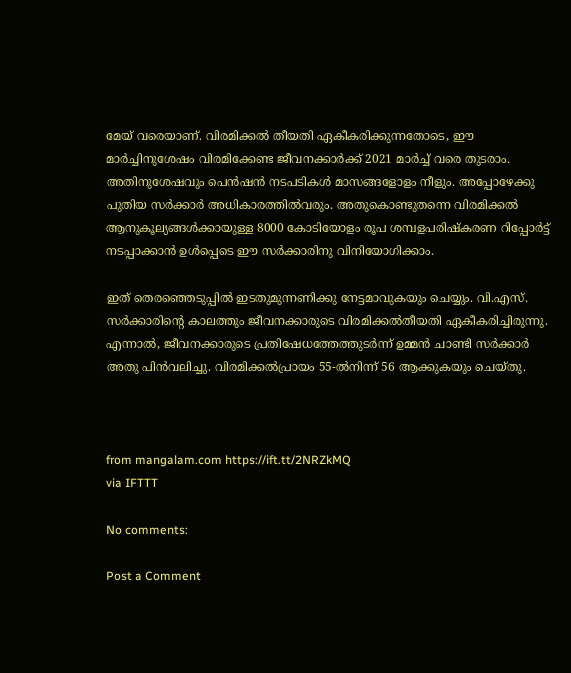മേയ് വരെയാണ്. വിരമിക്കല്‍ തീയതി ഏകീകരിക്കുന്നതോടെ, ഈ മാര്‍ച്ചിനുശേഷം വിരമിക്കേണ്ട ജീവനക്കാര്‍ക്ക് 2021 മാര്‍ച്ച് വരെ തുടരാം. അതിനുശേഷവും പെന്‍ഷന്‍ നടപടികള്‍ മാസങ്ങളോളം നീളും. അപ്പോഴേക്കു പുതിയ സര്‍ക്കാര്‍ അധികാരത്തില്‍വരും. അതുകൊണ്ടുതന്നെ വിരമിക്കല്‍ ആനുകൂല്യങ്ങള്‍ക്കായുള്ള 8000 കോടിയോളം രൂപ ശമ്പളപരിഷ്‌കരണ റിപ്പോര്‍ട്ട് നടപ്പാക്കാന്‍ ഉള്‍പ്പെടെ ഈ സര്‍ക്കാരിനു വിനിയോഗിക്കാം.

ഇത് തെരഞ്ഞെടുപ്പില്‍ ഇടതുമുന്നണിക്കു നേട്ടമാവുകയും ചെയ്യും. വി.എസ്. സര്‍ക്കാരിന്റെ കാലത്തും ജീവനക്കാരുടെ വിരമിക്കല്‍തീയതി ഏകീകരിച്ചിരുന്നു. എന്നാല്‍, ജീവനക്കാരുടെ പ്രതിഷേധത്തേത്തുടര്‍ന്ന് ഉമ്മന്‍ ചാണ്ടി സര്‍ക്കാര്‍ അതു പിന്‍വലിച്ചു. വിരമിക്കല്‍പ്രായം 55-ല്‍നിന്ന് 56 ആക്കുകയും ചെയ്തു.



from mangalam.com https://ift.tt/2NRZkMQ
via IFTTT

No comments:

Post a Comment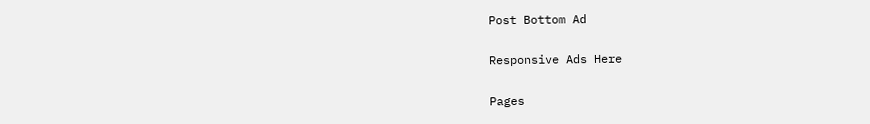Post Bottom Ad

Responsive Ads Here

Pages